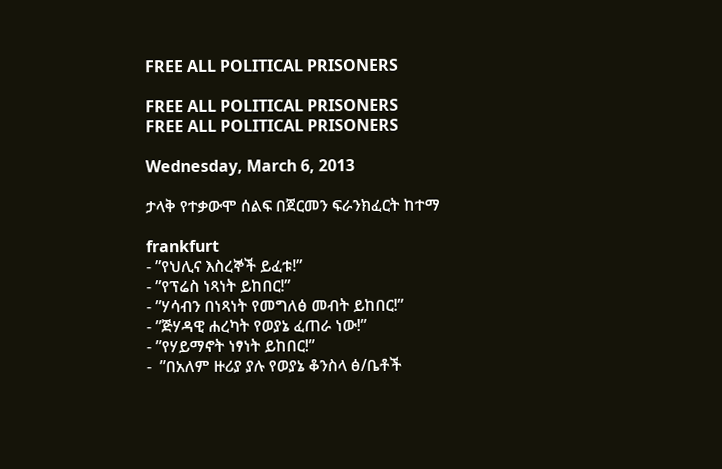FREE ALL POLITICAL PRISONERS

FREE ALL POLITICAL PRISONERS
FREE ALL POLITICAL PRISONERS

Wednesday, March 6, 2013

ታላቅ የተቃውሞ ሰልፍ በጀርመን ፍራንክፈርት ከተማ

frankfurt
- ”የህሊና እስረኞች ይፈቱ!”
- ”የፕሬስ ነጻነት ይከበር!”
- ”ሃሳብን በነጻነት የመግለፅ መብት ይከበር!”
- ”ጅሃዳዊ ሐረካት የወያኔ ፈጠራ ነው!”
- ”የሃይማኖት ነፃነት ይከበር!”
-  ”በአለም ዙሪያ ያሉ የወያኔ ቆንስላ ፅ/ቤቶች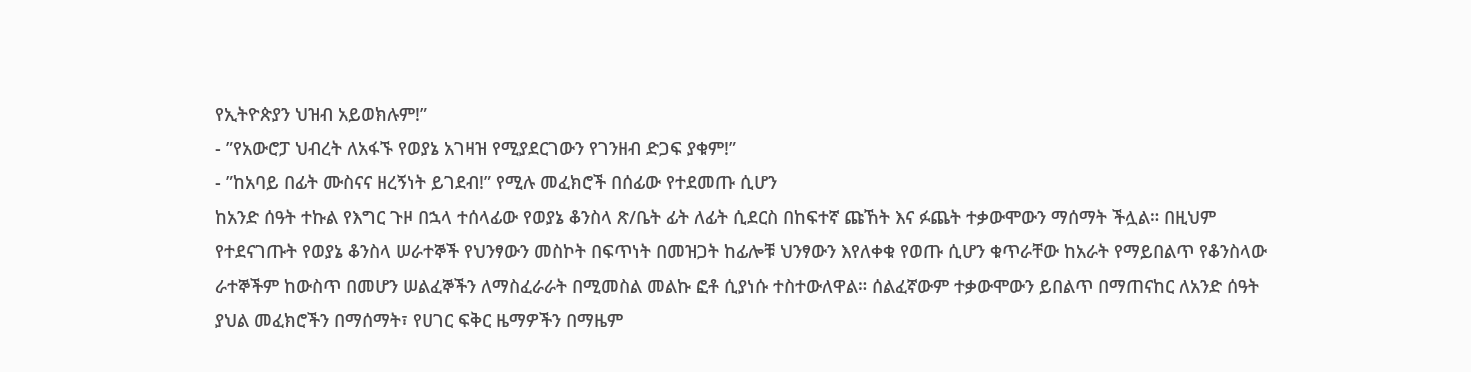የኢትዮጵያን ህዝብ አይወክሉም!”
- ”የአውሮፓ ህብረት ለአፋኙ የወያኔ አገዛዝ የሚያደርገውን የገንዘብ ድጋፍ ያቁም!”
- ”ከአባይ በፊት ሙስናና ዘረኝነት ይገደብ!” የሚሉ መፈክሮች በሰፊው የተደመጡ ሲሆን
ከአንድ ሰዓት ተኩል የእግር ጉዞ በኋላ ተሰላፊው የወያኔ ቆንስላ ጽ/ቤት ፊት ለፊት ሲደርስ በከፍተኛ ጩኸት እና ፉጨት ተቃውሞውን ማሰማት ችሏል። በዚህም የተደናገጡት የወያኔ ቆንስላ ሠራተኞች የህንፃውን መስኮት በፍጥነት በመዝጋት ከፊሎቹ ህንፃውን እየለቀቁ የወጡ ሲሆን ቁጥራቸው ከአራት የማይበልጥ የቆንስላው ራተኞችም ከውስጥ በመሆን ሠልፈኞችን ለማስፈራራት በሚመስል መልኩ ፎቶ ሲያነሱ ተስተውለዋል። ሰልፈኛውም ተቃውሞውን ይበልጥ በማጠናከር ለአንድ ሰዓት ያህል መፈክሮችን በማሰማት፣ የሀገር ፍቅር ዜማዎችን በማዜም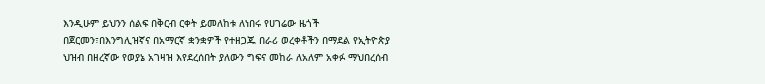እንዲሁም ይህንን ሰልፍ በቅርብ ርቀት ይመለከቱ ለነበሩ የሀገሬው ዜጎች በጀርመን፣በእንግሊዝኛና በአማርኛ ቋንቋዎች የተዘጋጁ በራሪ ወረቀቶችን በማደል የኢትዮጵያ ህዝብ በዘረኛው የወያኔ አገዛዝ እየደረሰበት ያለውን ግፍና መከራ ለአለም አቀፉ ማህበረሰብ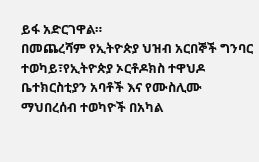ይፋ አድርገዋል።
በመጨረሻም የኢትዮጵያ ህዝብ አርበኞች ግንባር ተወካይ፣የኢትዮጵያ ኦርቶዶክስ ተዋህዶ ቤተክርስቲያን አባቶች እና የሙስሊሙ ማህበረሰብ ተወካዮች በአካል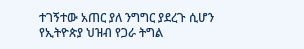ተገኝተው አጠር ያለ ንግግር ያደረጉ ሲሆን የኢትዮጵያ ህዝብ የጋራ ትግል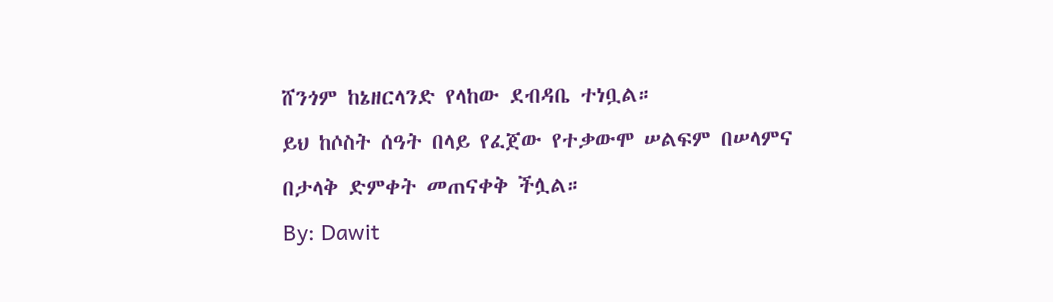ሸንጎም ከኔዘርላንድ የላከው ደብዳቤ ተነቧል።
ይህ ከሶስት ሰዓት በላይ የፈጀው የተቃውሞ ሠልፍም በሠላምና በታላቅ ድምቀት መጠናቀቅ ችሏል።
By: Dawit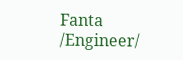Fanta /Engineer/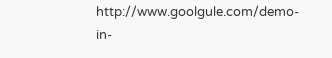http://www.goolgule.com/demo-in-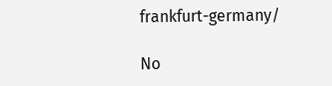frankfurt-germany/

No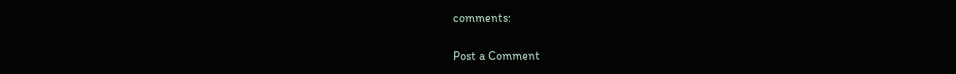comments:

Post a Comment